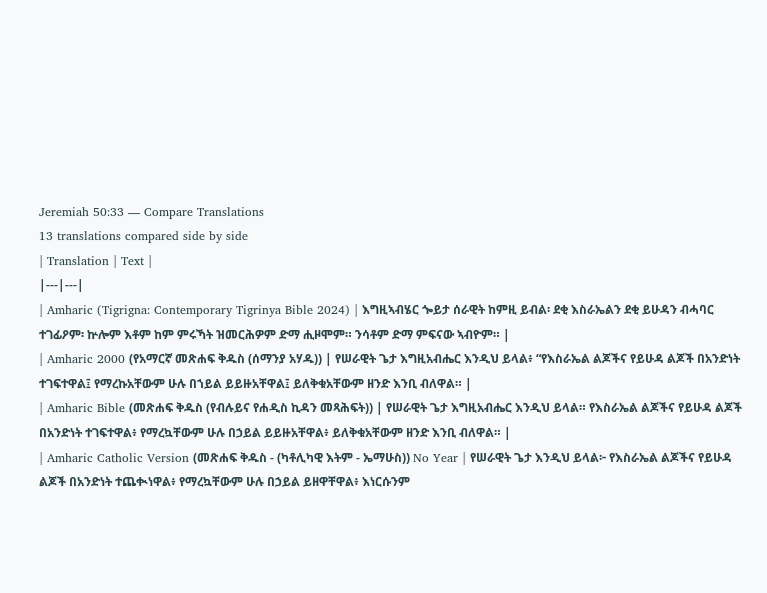Jeremiah 50:33 — Compare Translations
13 translations compared side by side
| Translation | Text |
|---|---|
| Amharic (Tigrigna: Contemporary Tigrinya Bible 2024) | እግዚኣብሄር ጐይታ ሰራዊት ከምዚ ይብል፡ ደቂ እስራኤልን ደቂ ይሁዳን ብሓባር ተገፊዖም፡ ኵሎም እቶም ከም ምሩኻት ዝመርሕዎም ድማ ሒዞሞም። ንሳቶም ድማ ምፍናው ኣብዮም። |
| Amharic 2000 (የአማርኛ መጽሐፍ ቅዱስ (ሰማንያ አሃዱ)) | የሠራዊት ጌታ እግዚአብሔር እንዲህ ይላል፥ “የእስራኤል ልጆችና የይሁዳ ልጆች በአንድነት ተገፍተዋል፤ የማረኩአቸውም ሁሉ በኀይል ይይዙአቸዋል፤ ይለቅቁአቸውም ዘንድ እንቢ ብለዋል። |
| Amharic Bible (መጽሐፍ ቅዱስ (የብሉይና የሐዲስ ኪዳን መጻሕፍት)) | የሠራዊት ጌታ እግዚአብሔር እንዲህ ይላል። የእስራኤል ልጆችና የይሁዳ ልጆች በአንድነት ተገፍተዋል፥ የማረኳቸውም ሁሉ በኃይል ይይዙአቸዋል፥ ይለቅቁአቸውም ዘንድ እንቢ ብለዋል። |
| Amharic Catholic Version (መጽሐፍ ቅዱስ - (ካቶሊካዊ እትም - ኤማሁስ)) No Year | የሠራዊት ጌታ እንዲህ ይላል፦ የእስራኤል ልጆችና የይሁዳ ልጆች በአንድነት ተጨቊነዋል፥ የማረኳቸውም ሁሉ በኃይል ይዘዋቸዋል፥ እነርሱንም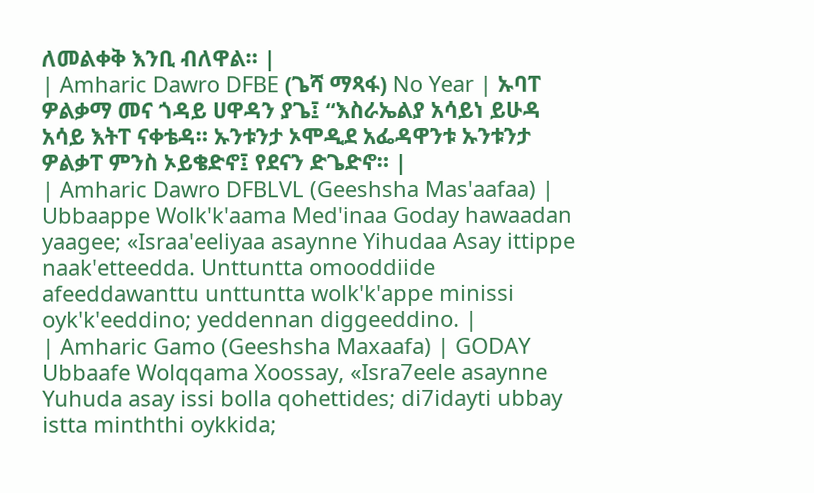ለመልቀቅ እንቢ ብለዋል። |
| Amharic Dawro DFBE (ጌሻ ማጻፋ) No Year | ኡባፐ ዎልቃማ መና ጎዳይ ሀዋዳን ያጌ፤ “እስራኤልያ አሳይነ ይሁዳ አሳይ እትፐ ናቀቴዳ። ኡንቱንታ ኦሞዲደ አፌዳዋንቱ ኡንቱንታ ዎልቃፐ ምንስ ኦይቄድኖ፤ የደናን ድጌድኖ። |
| Amharic Dawro DFBLVL (Geeshsha Mas'aafaa) | Ubbaappe Wolk'k'aama Med'inaa Goday hawaadan yaagee; «Israa'eeliyaa asaynne Yihudaa Asay ittippe naak'etteedda. Unttuntta omooddiide afeeddawanttu unttuntta wolk'k'appe minissi oyk'k'eeddino; yeddennan diggeeddino. |
| Amharic Gamo (Geeshsha Maxaafa) | GODAY Ubbaafe Wolqqama Xoossay, «Isra7eele asaynne Yuhuda asay issi bolla qohettides; di7idayti ubbay istta minththi oykkida;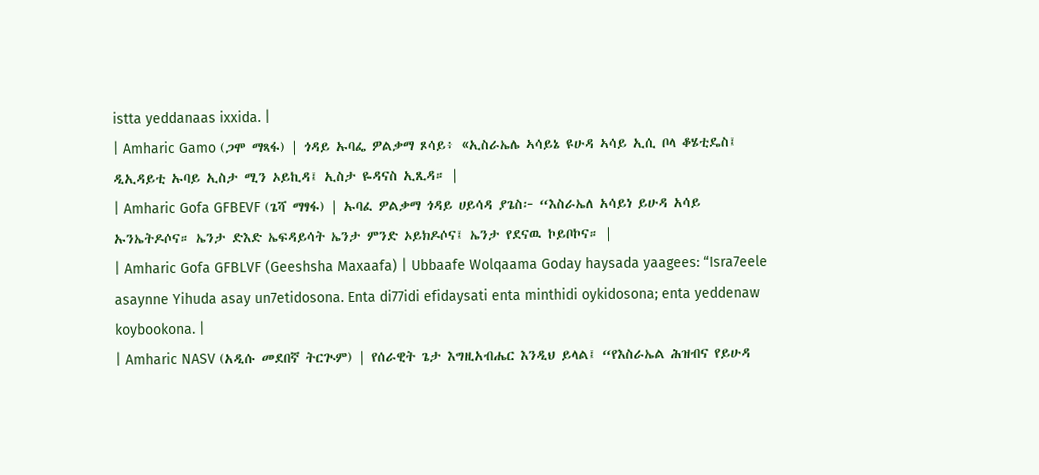istta yeddanaas ixxida. |
| Amharic Gamo (ጋሞ ማጻፋ) | ጎዳይ ኡባፌ ዎልቃማ ጾሳይ፥ «ኢስራኤሌ ኣሳይኔ ዩሁዳ ኣሳይ ኢሲ ቦላ ቆሄቲዴስ፤ ዲኢዳይቲ ኡባይ ኢስታ ሚን ኦይኪዳ፤ ኢስታ ዬዳናስ ኢጺዳ። |
| Amharic Gofa GFBEVF (ጌሻ ማፃፋ) | ኡባፈ ዎልቃማ ጎዳይ ሀይሳዳ ያጌስ፦ “እስራኤለ አሳይነ ይሁዳ አሳይ ኡንኤትዶሶና። ኤንታ ድእድ ኤፍዳይሳት ኤንታ ምንድ ኦይክዶሶና፤ ኤንታ የደናዉ ኮይቦኮና። |
| Amharic Gofa GFBLVF (Geeshsha Maxaafa) | Ubbaafe Wolqaama Goday haysada yaagees: “Isra7eele asaynne Yihuda asay un7etidosona. Enta di77idi efidaysati enta minthidi oykidosona; enta yeddenaw koybookona. |
| Amharic NASV (አዲሱ መደበኛ ትርጒም) | የሰራዊት ጌታ እግዚአብሔር እንዲህ ይላል፤ “የእስራኤል ሕዝብና የይሁዳ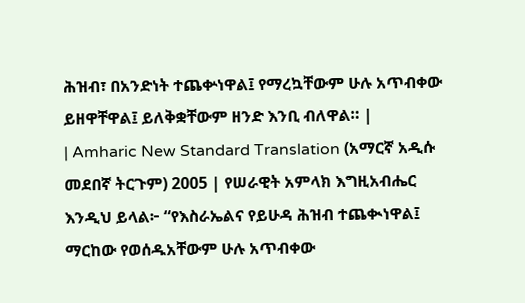ሕዝብ፣ በአንድነት ተጨቍነዋል፤ የማረኳቸውም ሁሉ አጥብቀው ይዘዋቸዋል፤ ይለቅቋቸውም ዘንድ እንቢ ብለዋል። |
| Amharic New Standard Translation (አማርኛ አዲሱ መደበኛ ትርጉም) 2005 | የሠራዊት አምላክ እግዚአብሔር እንዲህ ይላል፦ “የእስራኤልና የይሁዳ ሕዝብ ተጨቊነዋል፤ ማርከው የወሰዱአቸውም ሁሉ አጥብቀው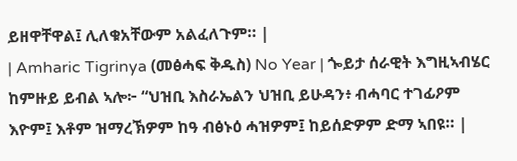ይዘዋቸዋል፤ ሊለቁአቸውም አልፈለጉም። |
| Amharic Tigrinya (መፅሓፍ ቅዱስ) No Year | ጐይታ ሰራዊት እግዚኣብሄር ከምዙይ ይብል ኣሎ፦ “ህዝቢ እስራኤልን ህዝቢ ይሁዳን፥ ብሓባር ተገፊዖም እዮም፤ እቶም ዝማረኽዎም ከዓ ብፅኑዕ ሓዝዎም፤ ከይሰድዎም ድማ ኣበዩ። |